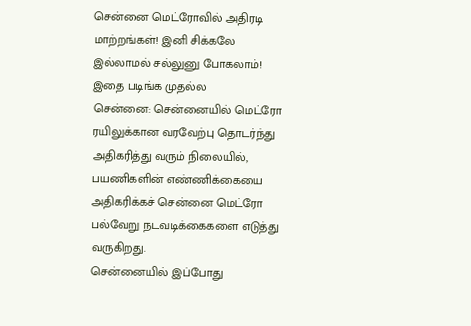சென்னை மெட்ரோவில் அதிரடி மாற்றங்கள்! இனி சிக்கலே இல்லாமல் சல்லுனு போகலாம்! இதை படிங்க முதல்ல
சென்னை: சென்னையில் மெட்ரோ ரயிலுக்கான வரவேற்பு தொடர்ந்து அதிகரித்து வரும் நிலையில், பயணிகளின் எண்ணிக்கையை அதிகரிக்கச் சென்னை மெட்ரோ பல்வேறு நடவடிக்கைகளை எடுத்து வருகிறது.
சென்னையில் இப்போது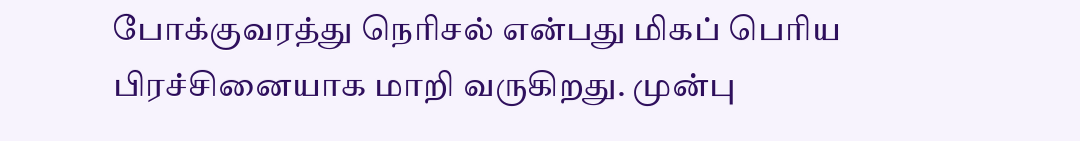போக்குவரத்து நெரிசல் என்பது மிகப் பெரிய பிரச்சினையாக மாறி வருகிறது. முன்பு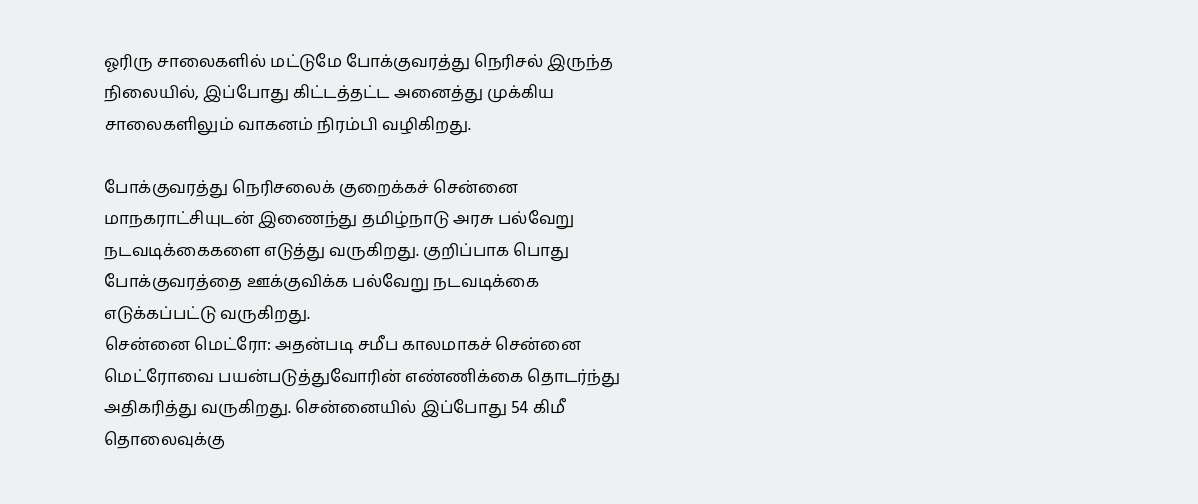ஓரிரு சாலைகளில் மட்டுமே போக்குவரத்து நெரிசல் இருந்த நிலையில், இப்போது கிட்டத்தட்ட அனைத்து முக்கிய சாலைகளிலும் வாகனம் நிரம்பி வழிகிறது.

போக்குவரத்து நெரிசலைக் குறைக்கச் சென்னை மாநகராட்சியுடன் இணைந்து தமிழ்நாடு அரசு பல்வேறு நடவடிக்கைகளை எடுத்து வருகிறது. குறிப்பாக பொது போக்குவரத்தை ஊக்குவிக்க பல்வேறு நடவடிக்கை எடுக்கப்பட்டு வருகிறது.
சென்னை மெட்ரோ: அதன்படி சமீப காலமாகச் சென்னை மெட்ரோவை பயன்படுத்துவோரின் எண்ணிக்கை தொடர்ந்து அதிகரித்து வருகிறது. சென்னையில் இப்போது 54 கிமீ தொலைவுக்கு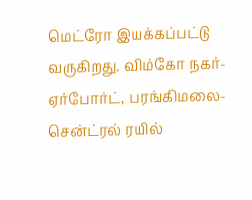மெட்ரோ இயக்கப்பட்டு வருகிறது. விம்கோ நகர்- ஏர்போர்ட், பரங்கிமலை- சென்ட்ரல் ரயில்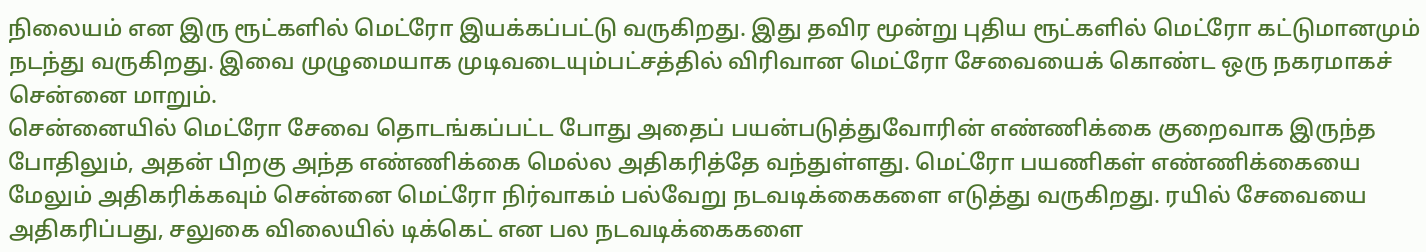நிலையம் என இரு ரூட்களில் மெட்ரோ இயக்கப்பட்டு வருகிறது. இது தவிர மூன்று புதிய ரூட்களில் மெட்ரோ கட்டுமானமும் நடந்து வருகிறது. இவை முழுமையாக முடிவடையும்பட்சத்தில் விரிவான மெட்ரோ சேவையைக் கொண்ட ஒரு நகரமாகச் சென்னை மாறும்.
சென்னையில் மெட்ரோ சேவை தொடங்கப்பட்ட போது அதைப் பயன்படுத்துவோரின் எண்ணிக்கை குறைவாக இருந்த போதிலும், அதன் பிறகு அந்த எண்ணிக்கை மெல்ல அதிகரித்தே வந்துள்ளது. மெட்ரோ பயணிகள் எண்ணிக்கையை மேலும் அதிகரிக்கவும் சென்னை மெட்ரோ நிர்வாகம் பல்வேறு நடவடிக்கைகளை எடுத்து வருகிறது. ரயில் சேவையை அதிகரிப்பது, சலுகை விலையில் டிக்கெட் என பல நடவடிக்கைகளை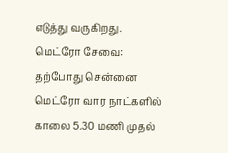எடுத்து வருகிறது.
மெட்ரோ சேவை: தற்போது சென்னை மெட்ரோ வார நாட்களில் காலை 5.30 மணி முதல்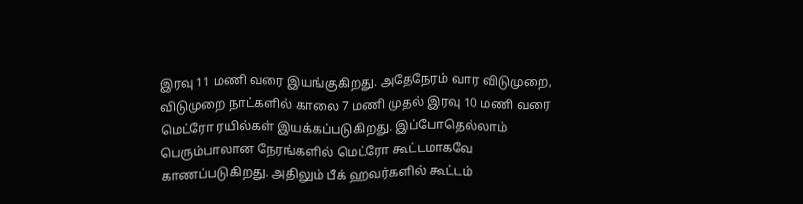இரவு 11 மணி வரை இயங்குகிறது. அதேநேரம் வார விடுமுறை, விடுமுறை நாட்களில் காலை 7 மணி முதல் இரவு 10 மணி வரை மெட்ரோ ரயில்கள் இயக்கப்படுகிறது. இப்போதெல்லாம் பெரும்பாலான நேரங்களில் மெட்ரோ கூட்டமாகவே காணப்படுகிறது. அதிலும் பீக் ஹவர்களில் கூட்டம்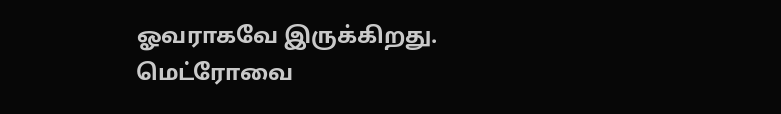ஓவராகவே இருக்கிறது.
மெட்ரோவை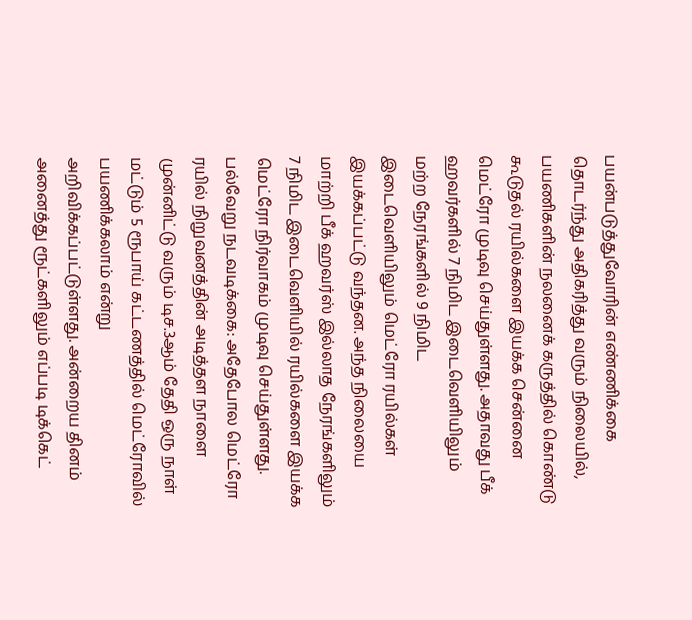பயன்படுத்துவோரின் எண்ணிக்கை தொடர்ந்து அதிகரித்து வரும் நிலையில், பயணிகளின் நலனைக் கருத்தில் கொண்டு கூடுதல் ரயில்களை இயக்க சென்னை மெட்ரோ முடிவு செய்துள்ளது. அதாவது பீக் ஹவர்களில் 7 நிமிட இடைவெளியிலும் மற்ற நேரங்களில் 9 நிமிட இடைவெளியிலும் மெட்ரோ ரயில்கள் இயக்கப்பட்டு வந்தன. அந்த நிலையை மாற்றி பீக் ஹவர்ஸ் இல்லாத நேரங்களிலும் 7 நிமிட இடைவெளியில் ரயில்களை இயக்க மெட்ரோ நிர்வாகம் முடிவு செய்துள்ளது.
பல்வேறு நடவடிக்கை: அதேபோல மெட்ரோ ரயில் நிறுவனத்தின் அடித்தள நாளை முன்னிட்டு வரும் டிச.3ஆம் தேதி ஒரு நாள் மட்டும் 5 ரூபாய் கட்டணத்தில் மெட்ரோவில் பயணிக்கலாம் என்று அறிவிக்கப்பட்டுள்ளது. அன்றைய தினம் அனைத்து ரூட்களிலும் எப்படி டிக்கெட்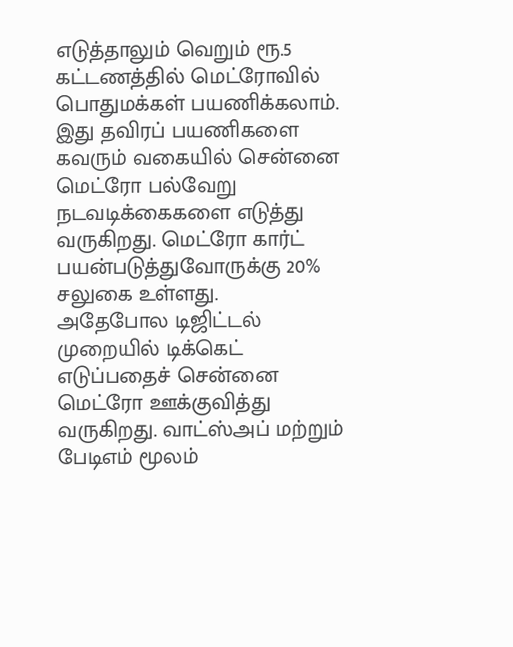எடுத்தாலும் வெறும் ரூ.5 கட்டணத்தில் மெட்ரோவில் பொதுமக்கள் பயணிக்கலாம். இது தவிரப் பயணிகளை கவரும் வகையில் சென்னை மெட்ரோ பல்வேறு நடவடிக்கைகளை எடுத்து வருகிறது. மெட்ரோ கார்ட் பயன்படுத்துவோருக்கு 20% சலுகை உள்ளது.
அதேபோல டிஜிட்டல் முறையில் டிக்கெட் எடுப்பதைச் சென்னை மெட்ரோ ஊக்குவித்து வருகிறது. வாட்ஸ்அப் மற்றும் பேடிஎம் மூலம்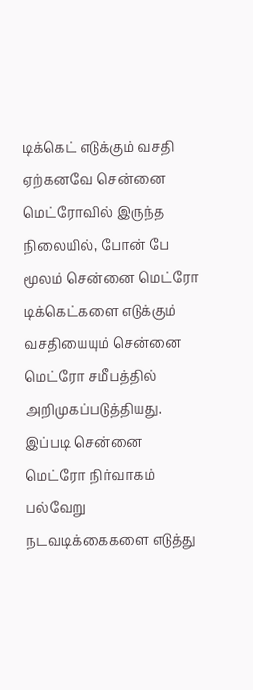டிக்கெட் எடுக்கும் வசதி ஏற்கனவே சென்னை மெட்ரோவில் இருந்த நிலையில், போன் பே மூலம் சென்னை மெட்ரோ டிக்கெட்களை எடுக்கும் வசதியையும் சென்னை மெட்ரோ சமீபத்தில் அறிமுகப்படுத்தியது. இப்படி சென்னை மெட்ரோ நிர்வாகம் பல்வேறு நடவடிக்கைகளை எடுத்து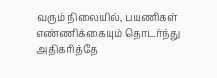வரும் நிலையில், பயணிகள் எண்ணிக்கையும் தொடர்ந்து அதிகரித்தே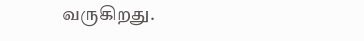வருகிறது.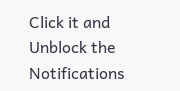Click it and Unblock the Notifications